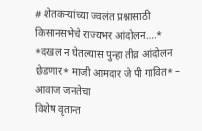# शेतकऱ्यांच्या ज्वलंत प्रश्नासाठी किसानसभेचे राज्यभर आंदोलन….* *दखल न घेतल्यास पुन्हा तीव्र आंदोलन छेडणार* माजी आमदार जे पी गावित* – आवाज जनतेचा
विशेष वृतान्त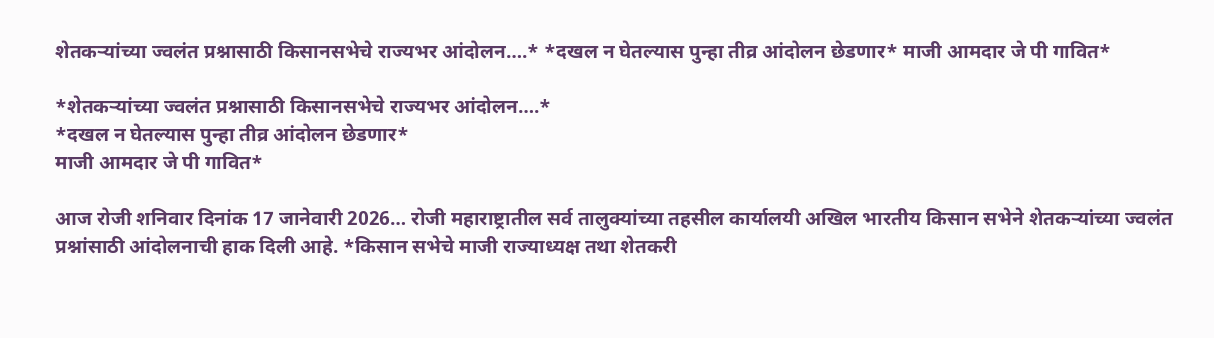शेतकऱ्यांच्या ज्वलंत प्रश्नासाठी किसानसभेचे राज्यभर आंदोलन….* *दखल न घेतल्यास पुन्हा तीव्र आंदोलन छेडणार* माजी आमदार जे पी गावित*

*शेतकऱ्यांच्या ज्वलंत प्रश्नासाठी किसानसभेचे राज्यभर आंदोलन….*
*दखल न घेतल्यास पुन्हा तीव्र आंदोलन छेडणार*
माजी आमदार जे पी गावित*

आज रोजी शनिवार दिनांक 17 जानेवारी 2026… रोजी महाराष्ट्रातील सर्व तालुक्यांच्या तहसील कार्यालयी अखिल भारतीय किसान सभेने शेतकऱ्यांच्या ज्वलंत प्रश्नांसाठी आंदोलनाची हाक दिली आहे. *किसान सभेचे माजी राज्याध्यक्ष तथा शेतकरी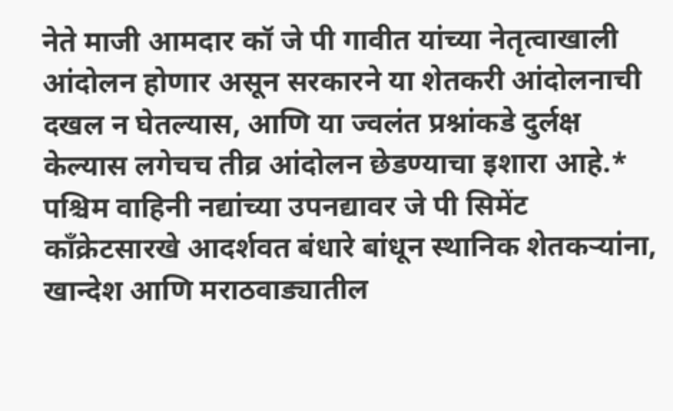नेते माजी आमदार कॉ जे पी गावीत यांच्या नेतृत्वाखाली आंदोलन होणार असून सरकारने या शेतकरी आंदोलनाची दखल न घेतल्यास, आणि या ज्वलंत प्रश्नांकडे दुर्लक्ष केल्यास लगेचच तीव्र आंदोलन छेडण्याचा इशारा आहे.*
पश्चिम वाहिनी नद्यांच्या उपनद्यावर जे पी सिमेंट काँक्रेटसारखे आदर्शवत बंधारे बांधून स्थानिक शेतकऱ्यांना, खान्देश आणि मराठवाड्यातील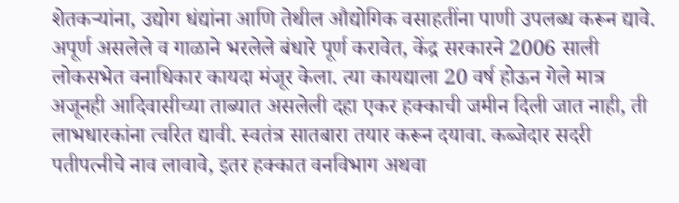शेतकऱ्यांना, उद्योग धंद्यांना आणि तेथील औद्योगिक वसाहतींना पाणी उपलब्ध करून द्यावे. अपूर्ण असलेले व गाळाने भरलेले बंधारे पूर्ण करावेत, केंद्र सरकारने 2006 साली लोकसभेत वनाधिकार कायदा मंजूर केला. त्या कायद्याला 20 वर्ष होऊन गेले मात्र अजूनही आदिवासीच्या ताब्यात असलेली दहा एकर हक्काची जमीन दिली जात नाही, ती लाभधारकांना त्वरित द्यावी. स्वतंत्र सातबारा तयार करून दयावा. कब्जेदार सदरी पतीपत्नीचे नाव लावावे, इतर हक्कात वनविभाग अथवा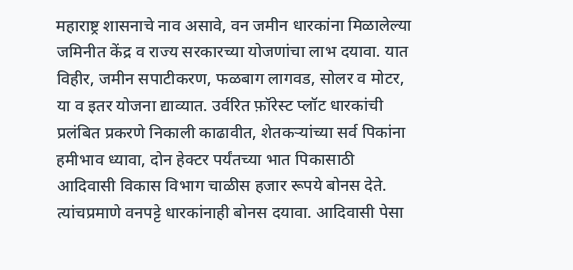महाराष्ट्र शासनाचे नाव असावे, वन जमीन धारकांना मिळालेल्या जमिनीत केंद्र व राज्य सरकारच्या योजणांचा लाभ दयावा. यात विहीर, जमीन सपाटीकरण, फळबाग लागवड, सोलर व मोटर, या व इतर योजना द्याव्यात. उर्वरित फ़ॉरेस्ट प्लॉट धारकांची प्रलंबित प्रकरणे निकाली काढावीत, शेतकऱ्यांच्या सर्व पिकांना हमीभाव ध्यावा, दोन हेक्टर पर्यंतच्या भात पिकासाठी आदिवासी विकास विभाग चाळीस हजार रूपये बोनस देते. त्यांचप्रमाणे वनपट्टे धारकांनाही बोनस दयावा. आदिवासी पेसा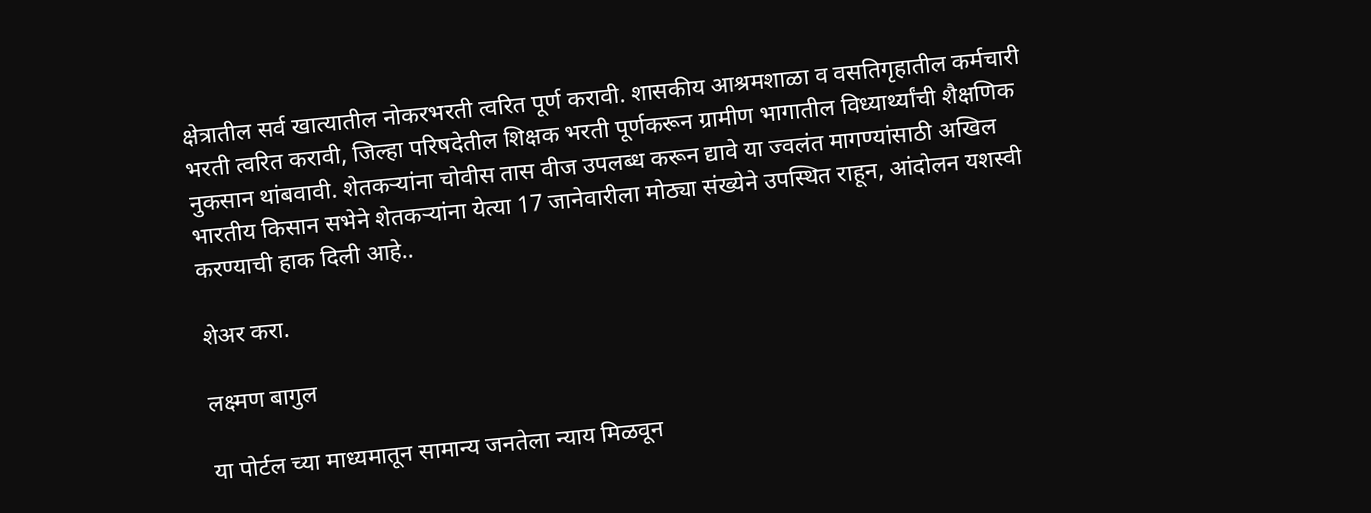क्षेत्रातील सर्व खात्यातील नोकरभरती त्वरित पूर्ण करावी. शासकीय आश्रमशाळा व वसतिगृहातील कर्मचारी भरती त्वरित करावी, जिल्हा परिषदेतील शिक्षक भरती पूर्णकरून ग्रामीण भागातील विध्यार्थ्यांची शैक्षणिक नुकसान थांबवावी. शेतकऱ्यांना चोवीस तास वीज उपलब्ध करून द्यावे या ज्वलंत मागण्यांसाठी अखिल भारतीय किसान सभेने शेतकऱ्यांना येत्या 17 जानेवारीला मोठ्या संख्येने उपस्थित राहून, आंदोलन यशस्वी करण्याची हाक दिली आहे..

शेअर करा.

लक्ष्मण बागुल

या पोर्टल च्या माध्यमातून सामान्य जनतेला न्याय मिळवून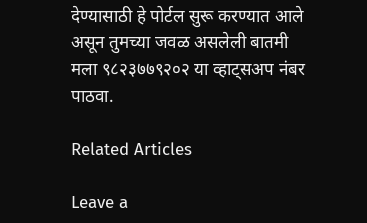देण्यासाठी हे पोर्टल सुरू करण्यात आले असून तुमच्या जवळ असलेली बातमी मला ९८२३७७९२०२ या व्हाट्सअप नंबर पाठवा.

Related Articles

Leave a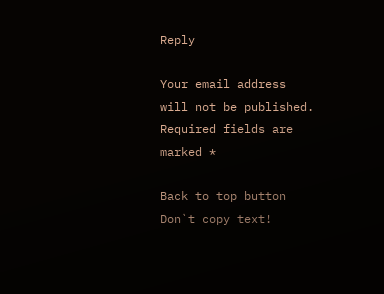Reply

Your email address will not be published. Required fields are marked *

Back to top button
Don`t copy text!